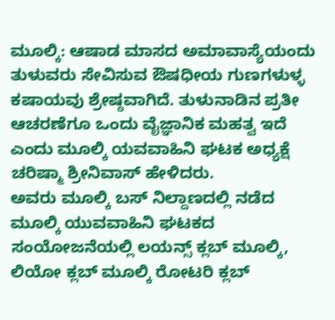ಮೂಲ್ಕಿ: ಆಷಾಡ ಮಾಸದ ಅಮಾವಾಸ್ಯೆಯಂದು ತುಳುವರು ಸೇವಿಸುವ ಔಷಧೀಯ ಗುಣಗಳುಳ್ಳ ಕಷಾಯವು ಶ್ರೇಷ್ಠವಾಗಿದೆ. ತುಳುನಾಡಿನ ಪ್ರತೀ ಆಚರಣೆಗೂ ಒಂದು ವೈಜ್ಞಾನಿಕ ಮಹತ್ವ ಇದೆ ಎಂದು ಮೂಲ್ಕಿ ಯವವಾಹಿನಿ ಘಟಕ ಅಧ್ಯಕ್ಷೆ ಚರಿಷ್ಮಾ ಶ್ರೀನಿವಾಸ್ ಹೇಳಿದರು.
ಅವರು ಮೂಲ್ಕಿ ಬಸ್ ನಿಲ್ದಾಣದಲ್ಲಿ ನಡೆದ ಮೂಲ್ಕಿ ಯುವವಾಹಿನಿ ಘಟಕದ ಸಂಯೋಜನೆಯಲ್ಲಿ ಲಯನ್ಸ್ ಕ್ಲಬ್ ಮೂಲ್ಕಿ, ಲಿಯೋ ಕ್ಲಬ್ ಮೂಲ್ಕಿ ರೋಟರಿ ಕ್ಲಬ್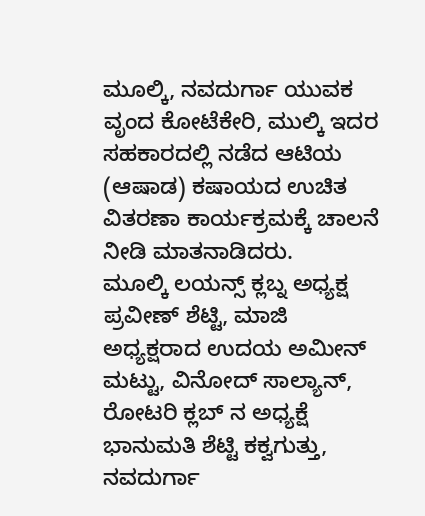ಮೂಲ್ಕಿ, ನವದುರ್ಗಾ ಯುವಕ ವೃಂದ ಕೋಟೆಕೇರಿ, ಮುಲ್ಕಿ ಇದರ ಸಹಕಾರದಲ್ಲಿ ನಡೆದ ಆಟಿಯ (ಆಷಾಡ) ಕಷಾಯದ ಉಚಿತ ವಿತರಣಾ ಕಾರ್ಯಕ್ರಮಕ್ಕೆ ಚಾಲನೆ ನೀಡಿ ಮಾತನಾಡಿದರು.
ಮೂಲ್ಕಿ ಲಯನ್ಸ್ ಕ್ಲಬ್ನ ಅಧ್ಯಕ್ಷ ಪ್ರವೀಣ್ ಶೆಟ್ಟಿ, ಮಾಜಿ ಅಧ್ಯಕ್ಷರಾದ ಉದಯ ಅಮೀನ್ ಮಟ್ಟು, ವಿನೋದ್ ಸಾಲ್ಯಾನ್, ರೋಟರಿ ಕ್ಲಬ್ ನ ಅಧ್ಯಕ್ಷೆ ಭಾನುಮತಿ ಶೆಟ್ಟಿ ಕಕ್ವಗುತ್ತು, ನವದುರ್ಗಾ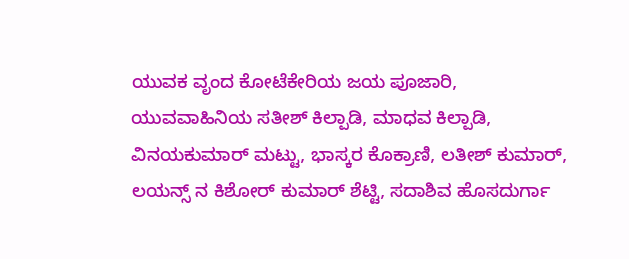ಯುವಕ ವೃಂದ ಕೋಟೆಕೇರಿಯ ಜಯ ಪೂಜಾರಿ, ಯುವವಾಹಿನಿಯ ಸತೀಶ್ ಕಿಲ್ಪಾಡಿ, ಮಾಧವ ಕಿಲ್ಪಾಡಿ, ವಿನಯಕುಮಾರ್ ಮಟ್ಟು, ಭಾಸ್ಕರ ಕೊಕ್ರಾಣಿ, ಲತೀಶ್ ಕುಮಾರ್, ಲಯನ್ಸ್ ನ ಕಿಶೋರ್ ಕುಮಾರ್ ಶೆಟ್ಟಿ, ಸದಾಶಿವ ಹೊಸದುರ್ಗಾ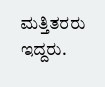ಮತ್ತಿತರರು ಇದ್ದರು.